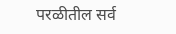परळीतील सर्व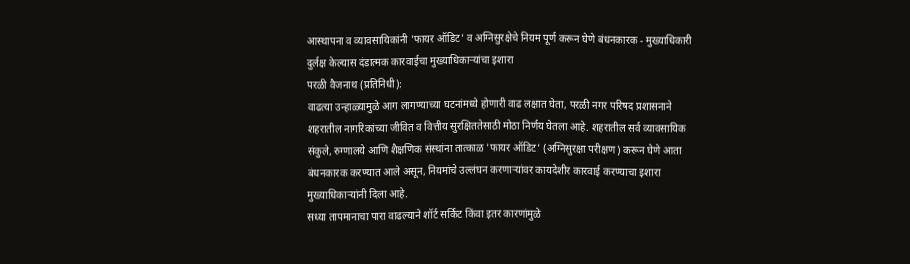आस्थापना व व्यावसायिकांनी 'फायर ऑडिट' व अग्निसुरक्षेचे नियम पूर्ण करून घेणे बंधनकारक - मुख्याधिकारी
दुर्लक्ष केल्यास दंडात्मक कारवाईचा मुख्याधिकाऱ्यांचा इशारा
परळी वैजनाथ (प्रतिनिधी):
वाढत्या उन्हाळ्यामुळे आग लागण्याच्या घटनांमध्ये होणारी वाढ लक्षात घेता, परळी नगर परिषद प्रशासनाने शहरातील नागरिकांच्या जीवित व वित्तीय सुरक्षिततेसाठी मोठा निर्णय घेतला आहे. शहरातील सर्व व्यावसायिक संकुले, रुग्णालये आणि शैक्षणिक संस्थांना तात्काळ 'फायर ऑडिट' (अग्निसुरक्षा परीक्षण) करून घेणे आता बंधनकारक करण्यात आले असून, नियमांचे उल्लंघन करणाऱ्यांवर कायदेशीर कारवाई करण्याचा इशारा मुख्याधिकाऱ्यांनी दिला आहे.
सध्या तापमानाचा पारा वाढल्याने शॉर्ट सर्किट किंवा इतर कारणांमुळे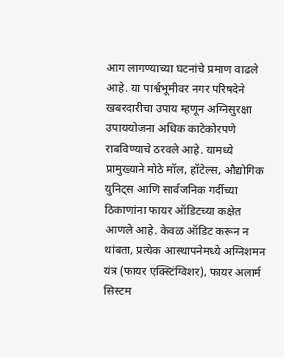आग लागण्याच्या घटनांचे प्रमाण वाढले आहे. या पार्श्वभूमीवर नगर परिषदेने खबरदारीचा उपाय म्हणून अग्निसुरक्षा उपाययोजना अधिक काटेकोरपणे राबविण्याचे ठरवले आहे. यामध्ये प्रामुख्याने मोठे मॉल, हॉटेल्स, औद्योगिक युनिट्स आणि सार्वजनिक गर्दीच्या ठिकाणांना फायर ऑडिटच्या कक्षेत आणले आहे. केवळ ऑडिट करून न थांबता, प्रत्येक आस्थापनेमध्ये अग्निशमन यंत्र (फायर एक्स्टिंग्विशर), फायर अलार्म सिस्टम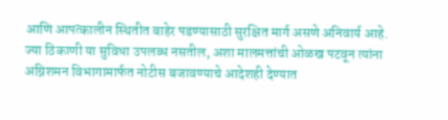आणि आपत्कालीन स्थितीत बाहेर पडण्यासाठी सुरक्षित मार्ग असणे अनिवार्य आहे. ज्या ठिकाणी या सुविधा उपलब्ध नसतील, अशा मालमत्तांची ओळख पटवून त्यांना अग्निशमन विभागामार्फत नोटीस बजावण्याचे आदेशही देण्यात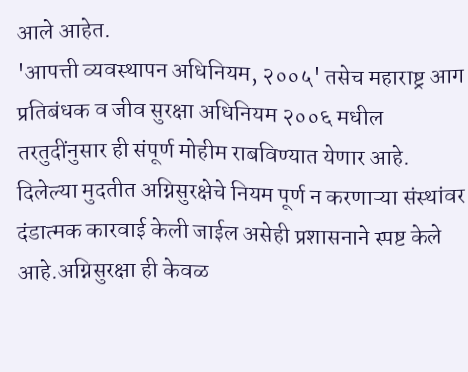आले आहेत.
'आपत्ती व्यवस्थापन अधिनियम, २००५' तसेच महाराष्ट्र आग प्रतिबंधक व जीव सुरक्षा अधिनियम २००६ मधील तरतुदींनुसार ही संपूर्ण मोहीम राबविण्यात येणार आहे. दिलेल्या मुदतीत अग्निसुरक्षेचे नियम पूर्ण न करणाऱ्या संस्थांवर दंडात्मक कारवाई केली जाईल असेही प्रशासनाने स्पष्ट केले आहे.अग्निसुरक्षा ही केवळ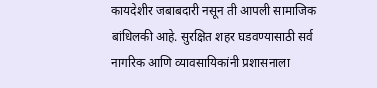कायदेशीर जबाबदारी नसून ती आपली सामाजिक बांधिलकी आहे. सुरक्षित शहर घडवण्यासाठी सर्व नागरिक आणि व्यावसायिकांनी प्रशासनाला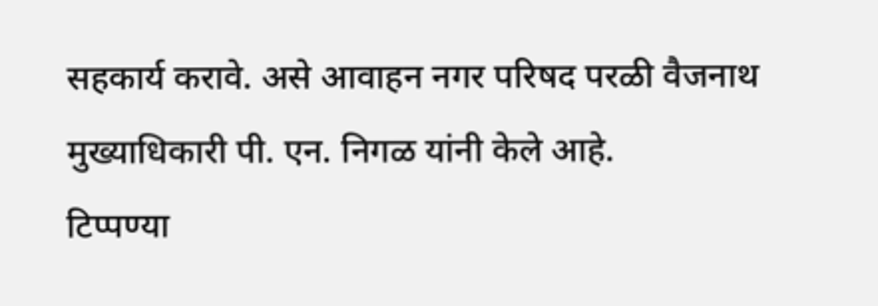सहकार्य करावे. असे आवाहन नगर परिषद परळी वैजनाथ मुख्याधिकारी पी. एन. निगळ यांनी केले आहे.
टिप्पण्या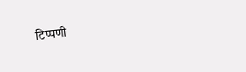टिप्पणी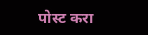पोस्ट करा